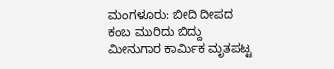ಮಂಗಳೂರು: ಬೀದಿ ದೀಪದ ಕಂಬ ಮುರಿದು ಬಿದ್ದು ಮೀನುಗಾರ ಕಾರ್ಮಿಕ ಮೃತಪಟ್ಟ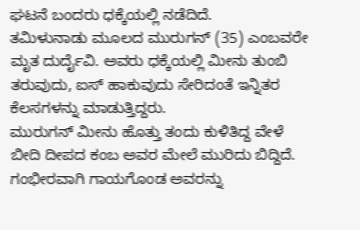ಘಟನೆ ಬಂದರು ಧಕ್ಕೆಯಲ್ಲಿ ನಡೆದಿದೆ.
ತಮಿಳುನಾಡು ಮೂಲದ ಮುರುಗನ್ (35) ಎಂಬವರೇ ಮೃತ ದುರ್ದೈವಿ. ಅವರು ಧಕ್ಕೆಯಲ್ಲಿ ಮೀನು ತುಂಬಿ ತರುವುದು, ಐಸ್ ಹಾಕುವುದು ಸೇರಿದಂತೆ ಇನ್ನಿತರ ಕೆಲಸಗಳನ್ನು ಮಾಡುತ್ತಿದ್ದರು.
ಮುರುಗನ್ ಮೀನು ಹೊತ್ತು ತಂದು ಕುಳಿತಿದ್ದ ವೇಳೆ ಬೀದಿ ದೀಪದ ಕಂಬ ಅವರ ಮೇಲೆ ಮುರಿದು ಬಿದ್ದಿದೆ. ಗಂಭೀರವಾಗಿ ಗಾಯಗೊಂಡ ಅವರನ್ನು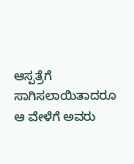ಆಸ್ಪತ್ರೆಗೆ ಸಾಗಿಸಲಾಯಿತಾದರೂ ಆ ವೇಳೆಗೆ ಅವರು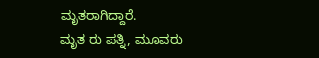ಮೃತರಾಗಿದ್ದಾರೆ.
ಮೃತ ರು ಪತ್ನಿ, ಮೂವರು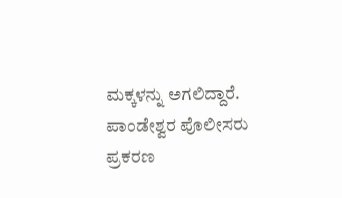ಮಕ್ಕಳನ್ನು ಅಗಲಿದ್ದಾರೆ. ಪಾಂಡೇಶ್ವರ ಪೊಲೀಸರು ಪ್ರಕರಣ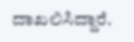ದಾಖಲಿಸಿದ್ದಾರೆ.